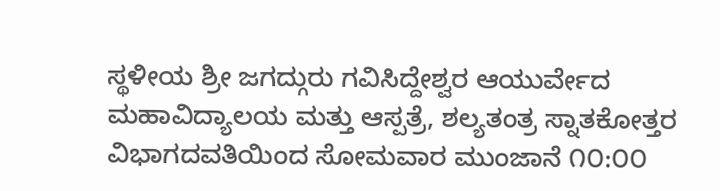ಸ್ಥಳೀಯ ಶ್ರೀ ಜಗದ್ಗುರು ಗವಿಸಿದ್ದೇಶ್ವರ ಆಯುರ್ವೇದ ಮಹಾವಿದ್ಯಾಲಯ ಮತ್ತು ಆಸ್ಪತ್ರೆ, ಶಲ್ಯತಂತ್ರ ಸ್ನಾತಕೋತ್ತರ ವಿಭಾಗದವತಿಯಿಂದ ಸೋಮವಾರ ಮುಂಜಾನೆ ೧೦:೦೦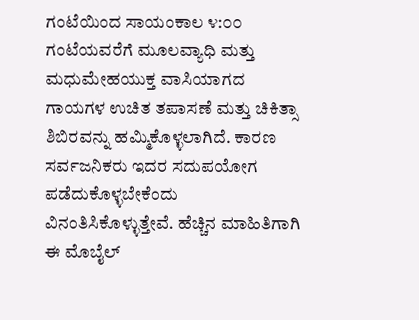ಗಂಟೆಯಿಂದ ಸಾಯಂಕಾಲ ೪:೦೦ ಗಂಟೆಯವರೆಗೆ ಮೂಲವ್ಯಾಧಿ ಮತ್ತು ಮಧುಮೇಹಯುಕ್ತ ವಾಸಿಯಾಗದ ಗಾಯಗಳ ಉಚಿತ ತಪಾಸಣೆ ಮತ್ತು ಚಿಕಿತ್ಸಾ ಶಿಬಿರವನ್ನು ಹಮ್ಮಿಕೊಳ್ಳಲಾಗಿದೆ. ಕಾರಣ ಸರ್ವಜನಿಕರು ಇದರ ಸದುಪಯೋಗ ಪಡೆದುಕೊಳ್ಳಬೇಕೆಂದು ವಿನಂತಿಸಿಕೊಳ್ಳುತ್ತೇವೆ. ಹೆಚ್ಚಿನ ಮಾಹಿತಿಗಾಗಿ ಈ ಮೊಬೈಲ್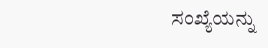ಸಂಖ್ಯೆಯನ್ನು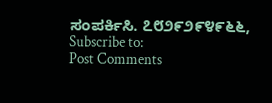ಸಂಪರ್ಕಿಸಿ. ೭೮೨೯೨೯೪೯೬೬,
Subscribe to:
Post Comments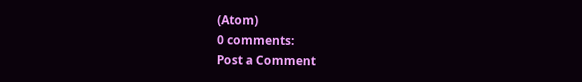(Atom)
0 comments:
Post a Comment